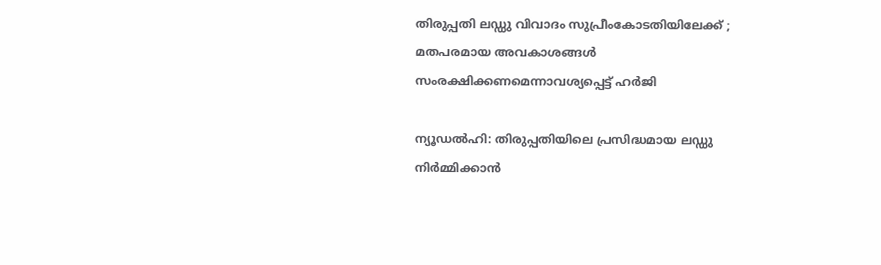തിരുപ്പതി ലഡ്ഡു വിവാദം സുപ്രീംകോടതിയിലേക്ക് ; മതപരമായ അവകാശങ്ങള്‍ സംരക്ഷിക്കണമെന്നാവശ്യപ്പെട്ട് ഹര്‍ജി

ന്യൂഡല്‍ഹി: തിരുപ്പതിയിലെ പ്രസിദ്ധമായ ലഡ്ഡു നിര്‍മ്മിക്കാന്‍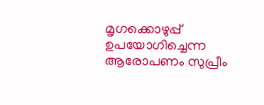മൃഗക്കൊഴുപ്പ് ഉപയോഗിച്ചെന്ന ആരോപണം സുപ്രീം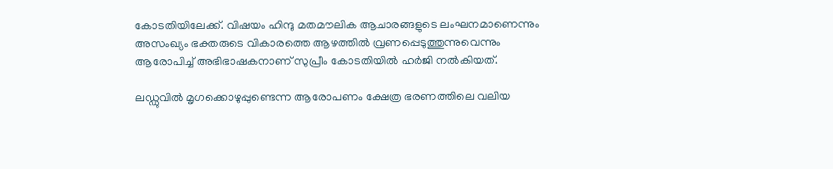കോടതിയിലേക്ക്. വിഷയം ഹിന്ദു മതമൗലിക ആചാരങ്ങളുടെ ലംഘനമാണെന്നും അസംഖ്യം ഭക്തരുടെ വികാരത്തെ ആഴത്തില്‍ വ്രണപ്പെടുത്തുന്നുവെന്നും ആരോപിച്ച് അഭിഭാഷകനാണ് സുപ്രീം കോടതിയില്‍ ഹര്‍ജി നല്‍കിയത്.

ലഡ്ഡുവില്‍ മൃഗക്കൊഴുപ്പുണ്ടെന്ന ആരോപണം ക്ഷേത്ര ഭരണത്തിലെ വലിയ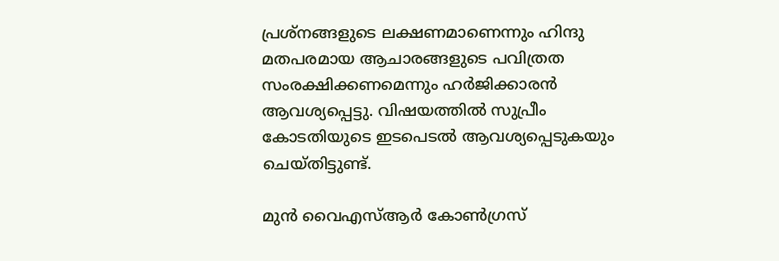പ്രശ്‌നങ്ങളുടെ ലക്ഷണമാണെന്നും ഹിന്ദു മതപരമായ ആചാരങ്ങളുടെ പവിത്രത സംരക്ഷിക്കണമെന്നും ഹര്‍ജിക്കാരന്‍ ആവശ്യപ്പെട്ടു. വിഷയത്തില്‍ സുപ്രീം കോടതിയുടെ ഇടപെടല്‍ ആവശ്യപ്പെടുകയും ചെയ്തിട്ടുണ്ട്.

മുന്‍ വൈഎസ്ആര്‍ കോണ്‍ഗ്രസ്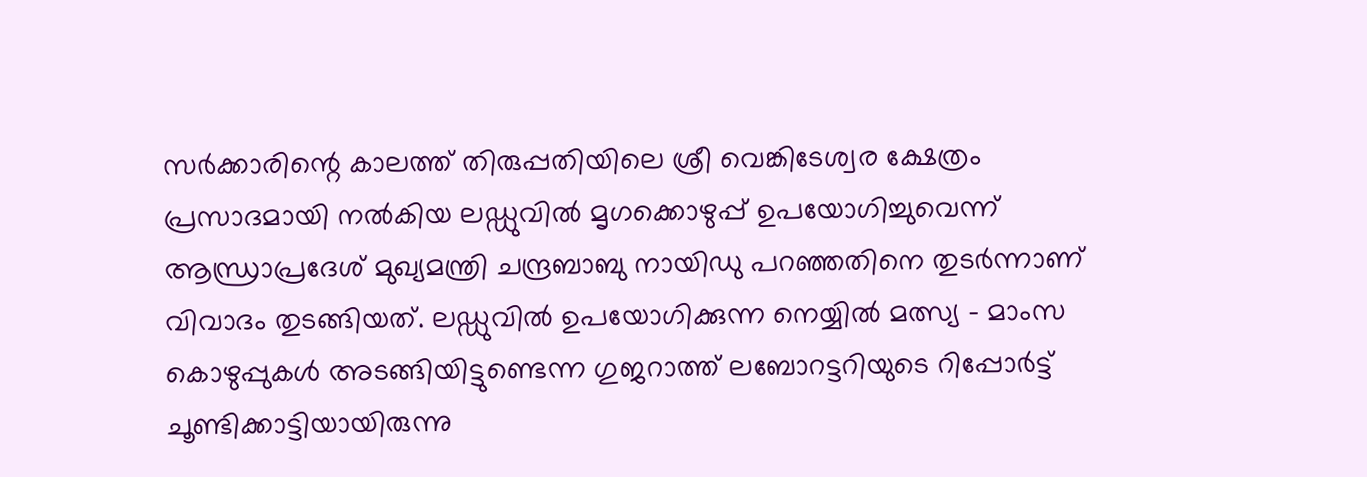സര്‍ക്കാരിന്റെ കാലത്ത് തിരുപ്പതിയിലെ ശ്രീ വെങ്കിടേശ്വര ക്ഷേത്രം പ്രസാദമായി നല്‍കിയ ലഡ്ഡുവില്‍ മൃഗക്കൊഴുപ്പ് ഉപയോഗിച്ചുവെന്ന് ആന്ധ്രാപ്രദേശ് മുഖ്യമന്ത്രി ചന്ദ്രബാബു നായിഡു പറഞ്ഞതിനെ തുടര്‍ന്നാണ് വിവാദം തുടങ്ങിയത്. ലഡ്ഡുവില്‍ ഉപയോഗിക്കുന്ന നെയ്യില്‍ മത്സ്യ – മാംസ കൊഴുപ്പുകള്‍ അടങ്ങിയിട്ടുണ്ടെന്ന ഗുജറാത്ത് ലബോറട്ടറിയുടെ റിപ്പോര്‍ട്ട് ചൂണ്ടിക്കാട്ടിയായിരുന്നു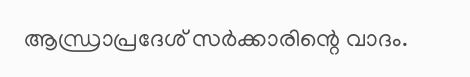ആന്ധ്രാപ്രദേശ് സര്‍ക്കാരിന്റെ വാദം.